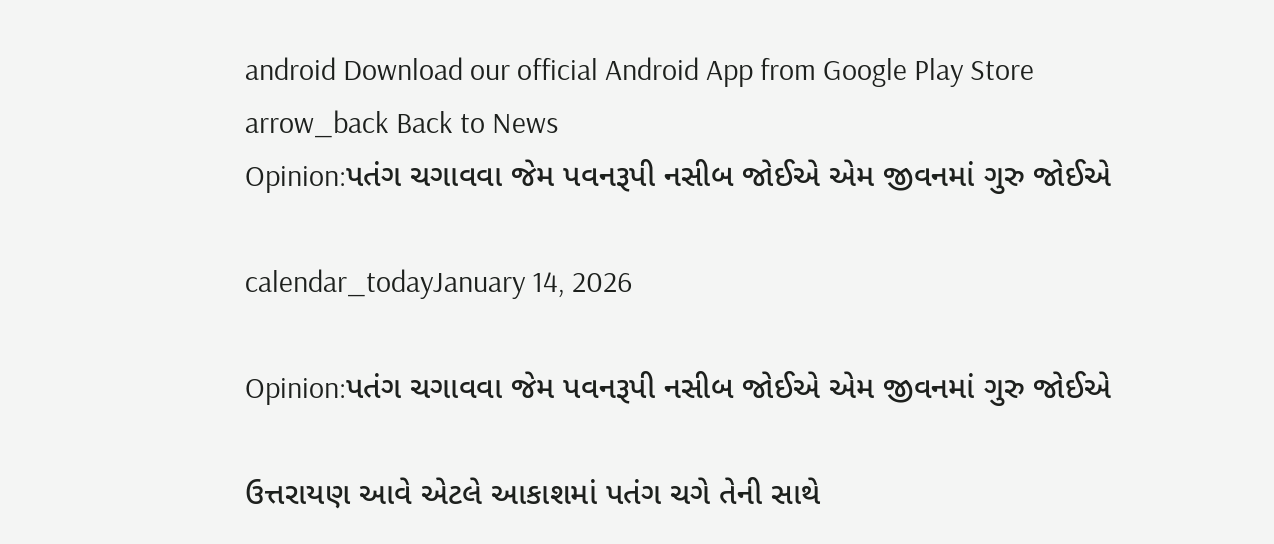android Download our official Android App from Google Play Store
arrow_back Back to News
Opinion:પતંગ ચગાવવા જેમ પવનરૂપી નસીબ જોઈએ એમ જીવનમાં ગુરુ જોઈએ

calendar_todayJanuary 14, 2026

Opinion:પતંગ ચગાવવા જેમ પવનરૂપી નસીબ જોઈએ એમ જીવનમાં ગુરુ જોઈએ

ઉત્તરાયણ આવે એટલે આકાશમાં પતંગ ચગે તેની સાથે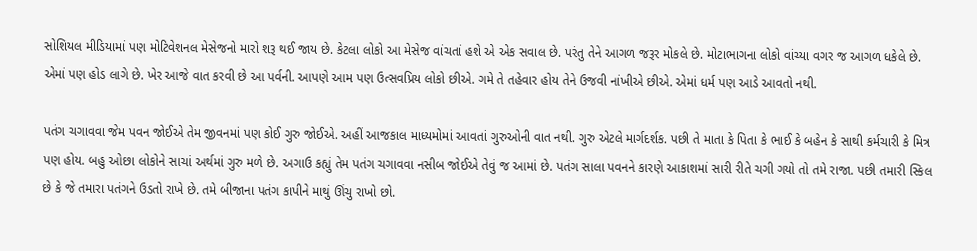સોશિયલ મીડિયામાં પણ મોટિવેશનલ મેસેજનો મારો શરૂ થઈ જાય છે. કેટલા લોકો આ મેસેજ વાંચતાં હશે એ એક સવાલ છે. પરંતુ તેને આગળ જરૂર મોકલે છે. મોટાભાગના લોકો વાંચ્યા વગર જ આગળ ધકેલે છે. એમાં પણ હોડ લાગે છે. ખેર આજે વાત કરવી છે આ પર્વની. આપણે આમ પણ ઉત્સવપ્રિય લોકો છીએ. ગમે તે તહેવાર હોય તેને ઉજવી નાંખીએ છીએ. એમાં ધર્મ પણ આડે આવતો નથી.

પતંગ ચગાવવા જેમ પવન જોઈએ તેમ જીવનમાં પણ કોઈ ગુરુ જોઈએ. અહીં આજકાલ માધ્યમોમાં આવતાં ગુરુઓની વાત નથી. ગુરુ એટલે માર્ગદર્શક. પછી તે માતા કે પિતા કે ભાઈ કે બહેન કે સાથી કર્મચારી કે મિત્ર પણ હોય. બહુ ઓછા લોકોને સાચાં અર્થમાં ગુરુ મળે છે. અગાઉ કહ્યું તેમ પતંગ ચગાવવા નસીબ જોઈએ તેવું જ આમાં છે. પતંગ સાલા પવનને કારણે આકાશમાં સારી રીતે ચગી ગયો તો તમે રાજા. પછી તમારી સ્કિલ છે કે જે તમારા પતંગને ઉડતો રાખે છે. તમે બીજાના પતંગ કાપીને માથું ઊંચુ રાખો છો.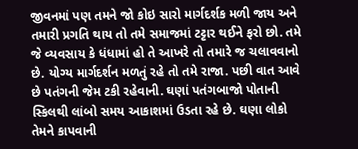જીવનમાં પણ તમને જો કોઇ સારો માર્ગદર્શક મળી જાય અને તમારી પ્રગતિ થાય તો તમે સમાજમાં ટટ્ટાર થઈને ફરો છો. તમે જે વ્યવસાય કે ધંધામાં હો તે આખરે તો તમારે જ ચલાવવાનો છે. યોગ્ય માર્ગદર્શન મળતું રહે તો તમે રાજા. પછી વાત આવે છે પતંગની જેમ ટકી રહેવાની. ઘણાં પતંગબાજો પોતાની સ્કિલથી લાંબો સમય આકાશમાં ઉડતા રહે છે. ઘણા લોકો તેમને કાપવાની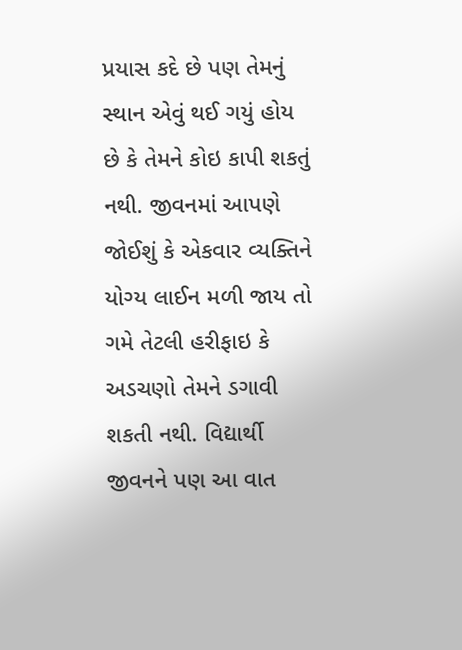પ્રયાસ કદે છે પણ તેમનું સ્થાન એવું થઈ ગયું હોય છે કે તેમને કોઇ કાપી શકતું નથી. જીવનમાં આપણે જોઈશું કે એકવાર વ્યક્તિને યોગ્ય લાઈન મળી જાય તો ગમે તેટલી હરીફાઇ કે અડચણો તેમને ડગાવી શકતી નથી. વિદ્યાર્થી જીવનને પણ આ વાત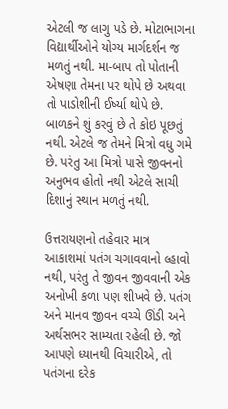એટલી જ લાગુ પડે છે. મોટાભાગના વિદ્યાર્થીઓને યોગ્ય માર્ગદર્શન જ મળતું નથી. મા-બાપ તો પોતાની એષણા તેમના પર થોપે છે અથવા તો પાડોશીની ઈર્ષ્યા થોપે છે. બાળકને શું કરવું છે તે કોઇ પૂછતું નથી. એટલે જ તેમને મિત્રો વધુ ગમે છે. પરંતુ આ મિત્રો પાસે જીવનનો અનુભવ હોતો નથી એટલે સાચી દિશાનું સ્થાન મળતું નથી.

ઉત્તરાયણનો તહેવાર માત્ર આકાશમાં પતંગ ચગાવવાનો લ્હાવો નથી, પરંતુ તે જીવન જીવવાની એક અનોખી કળા પણ શીખવે છે. પતંગ અને માનવ જીવન વચ્ચે ઊંડી અને અર્થસભર સામ્યતા રહેલી છે. જો આપણે ધ્યાનથી વિચારીએ, તો પતંગના દરેક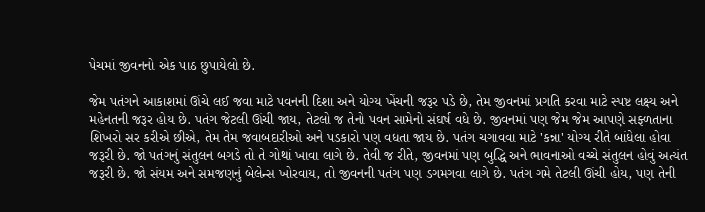પેચમાં જીવનનો એક પાઠ છુપાયેલો છે.

જેમ પતંગને આકાશમાં ઊંચે લઈ જવા માટે પવનની દિશા અને યોગ્ય ખેંચની જરૂર પડે છે, તેમ જીવનમાં પ્રગતિ કરવા માટે સ્પષ્ટ લક્ષ્ય અને મહેનતની જરૂર હોય છે. પતંગ જેટલી ઊંચી જાય, તેટલો જ તેનો પવન સામેનો સંઘર્ષ વધે છે. જીવનમાં પણ જેમ જેમ આપણે સફ્ળતાના શિખરો સર કરીએ છીએ, તેમ તેમ જવાબદારીઓ અને પડકારો પણ વધતા જાય છે. પતંગ ચગાવવા માટે 'કન્ના' યોગ્ય રીતે બાંધેલા હોવા જરૂરી છે. જો પતંગનું સંતુલન બગડે તો તે ગોથાં ખાવા લાગે છે. તેવી જ રીતે, જીવનમાં પણ બુદ્ધિ અને ભાવનાઓ વચ્ચે સંતુલન હોવું અત્યંત જરૂરી છે. જો સંયમ અને સમજણનું બેલેન્સ ખોરવાય, તો જીવનની પતંગ પણ ડગમગવા લાગે છે. પતંગ ગમે તેટલી ઊંચી હોય, પણ તેની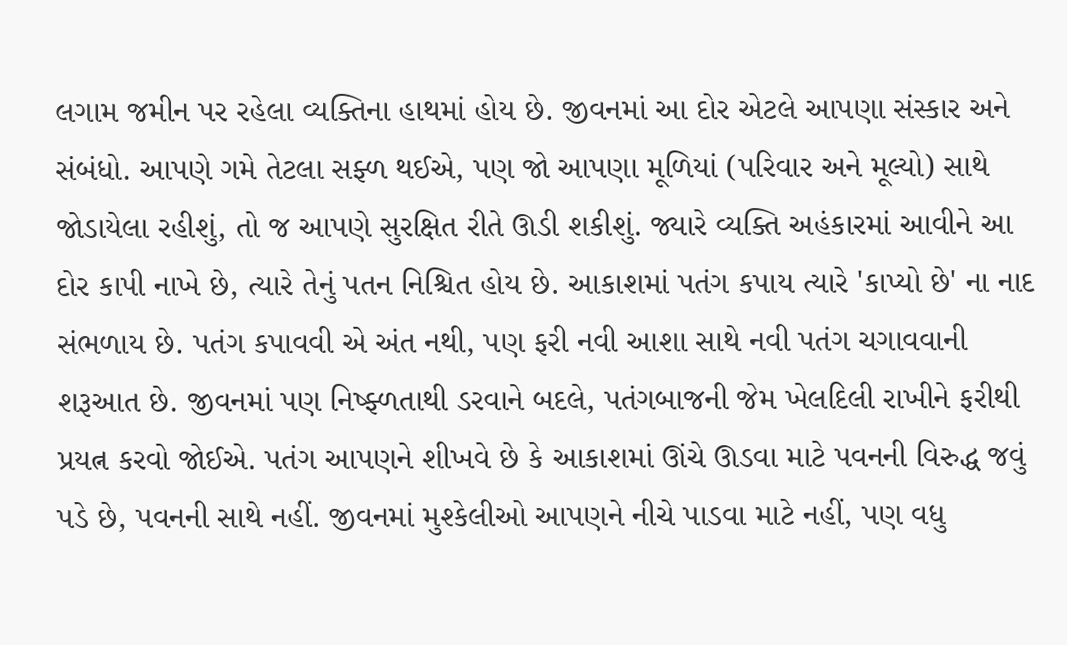લગામ જમીન પર રહેલા વ્યક્તિના હાથમાં હોય છે. જીવનમાં આ દોર એટલે આપણા સંસ્કાર અને સંબંધો. આપણે ગમે તેટલા સફ્ળ થઈએ, પણ જો આપણા મૂળિયાં (પરિવાર અને મૂલ્યો) સાથે જોડાયેલા રહીશું, તો જ આપણે સુરક્ષિત રીતે ઊડી શકીશું. જ્યારે વ્યક્તિ અહંકારમાં આવીને આ દોર કાપી નાખે છે, ત્યારે તેનું પતન નિશ્ચિત હોય છે. આકાશમાં પતંગ કપાય ત્યારે 'કાપ્યો છે' ના નાદ સંભળાય છે. પતંગ કપાવવી એ અંત નથી, પણ ફરી નવી આશા સાથે નવી પતંગ ચગાવવાની શરૂઆત છે. જીવનમાં પણ નિષ્ફ્ળતાથી ડરવાને બદલે, પતંગબાજની જેમ ખેલદિલી રાખીને ફરીથી પ્રયત્ન કરવો જોઈએ. પતંગ આપણને શીખવે છે કે આકાશમાં ઊંચે ઊડવા માટે પવનની વિરુદ્ધ જવું પડે છે, પવનની સાથે નહીં. જીવનમાં મુશ્કેલીઓ આપણને નીચે પાડવા માટે નહીં, પણ વધુ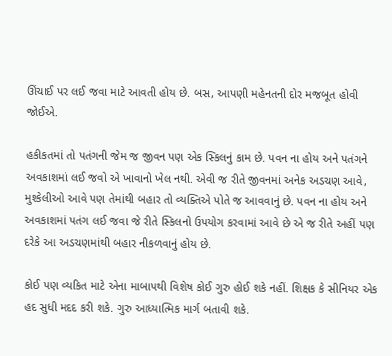ઊંચાઈ પર લઈ જવા માટે આવતી હોય છે. બસ, આપણી મહેનતની દોર મજબૂત હોવી જોઈએ.

હકીકતમાં તો પતંગની જેમ જ જીવન પણ એક સ્કિલનું કામ છે. પવન ના હોય અને પતંગને અવકાશમાં લઈ જવો એ ખાવાનો ખેલ નથી. એવી જ રીતે જીવનમાં અનેક અડચણ આવે, મુશ્કેલીઓ આવે પણ તેમાંથી બહાર તો વ્યક્તિએ પોતે જ આવવાનું છે. પવન ના હોય અને અવકાશમાં પતંગ લઈ જવા જે રીતે સ્કિલનો ઉપયોગ કરવામાં આવે છે એ જ રીતે અહીં પણ દરેકે આ અડચણમાંથી બહાર નીકળવાનું હોય છે.

કોઈ પણ વ્યકિત માટે એના માબાપથી વિશેષ કોઈ ગુરુ હોઈ શકે નહીં. શિક્ષક કે સીનિયર એક હદ સુધી મદદ કરી શકે. ગુરુ આધ્યાત્મિક માર્ગ બતાવી શકે.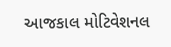આજકાલ મોટિવેશનલ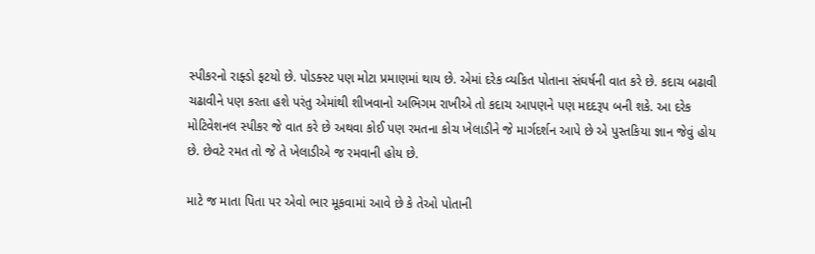સ્પીકરનો રાફ્ડો ફટયો છે. પોડક્સ્ટ પણ મોટા પ્રમાણમાં થાય છે. એમાં દરેક વ્યકિત પોતાના સંઘર્ષની વાત કરે છે. કદાચ બઢાવી ચઢાવીને પણ કરતા હશે પરંતુ એમાંથી શીખવાનો અભિગમ રાખીએ તો કદાચ આપણને પણ મદદરૂપ બની શકે. આ દરેક મોટિવેશનલ સ્પીકર જે વાત કરે છે અથવા કોઈ પણ રમતના કોચ ખેલાડીને જે માર્ગદર્શન આપે છે એ પુસ્તકિયા જ્ઞાન જેવું હોય છે. છેવટે રમત તો જે તે ખેલાડીએ જ રમવાની હોય છે.

માટે જ માતા પિતા પર એવો ભાર મૂકવામાં આવે છે કે તેઓ પોતાની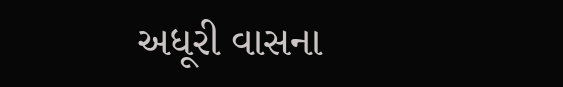અધૂરી વાસના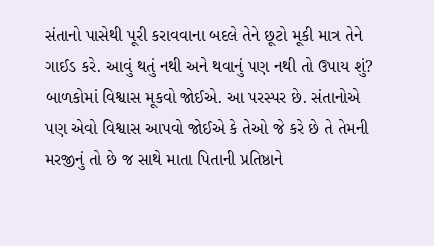સંતાનો પાસેથી પૂરી કરાવવાના બદલે તેને છૂટો મૂકી માત્ર તેને ગાઈડ કરે. આવું થતું નથી અને થવાનું પણ નથી તો ઉપાય શું? બાળકોમાં વિશ્વાસ મૂકવો જોઈએ. આ પરસ્પર છે. સંતાનોએ પણ એવો વિશ્વાસ આપવો જોઈએ કે તેઓ જે કરે છે તે તેમની મરજીનું તો છે જ સાથે માતા પિતાની પ્રતિષ્ઠાને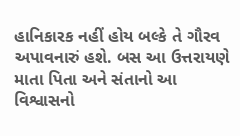હાનિકારક નહીં હોય બલ્કે તે ગૌરવ અપાવનારું હશે. બસ આ ઉત્તરાયણે માતા પિતા અને સંતાનો આ વિશ્વાસનો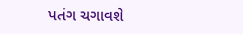પતંગ ચગાવશે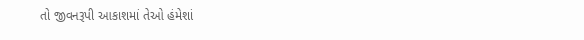તો જીવનરૂપી આકાશમાં તેઓ હંમેશાં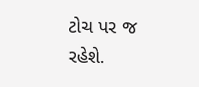ટોચ પર જ રહેશે.